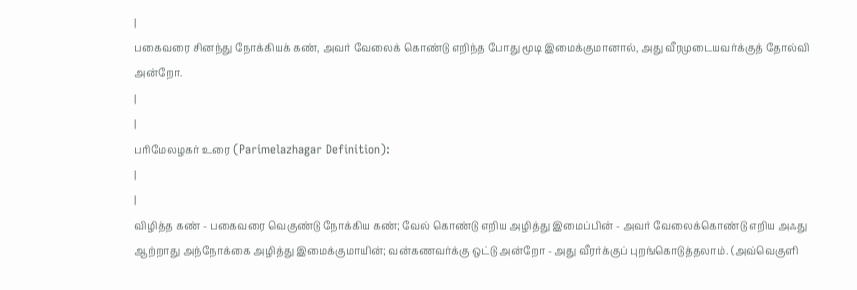|
பகைவரை சினந்து நோக்கியக் கண், அவர் வேலைக் கொண்டு எறிந்த போது மூடி இமைக்குமானால், அது வீரமுடையவர்க்குத் தோல்வி அன்றோ.
|
|
பரிமேலழகர் உரை (Parimelazhagar Definition):
|
|
விழித்த கண் - பகைவரை வெகுண்டு நோக்கிய கண்; வேல் கொண்டு எறிய அழித்து இமைப்பின் - அவர் வேலைக்கொண்டு எறிய அஃது ஆற்றாது அந்நோக்கை அழித்து இமைக்குமாயின்; வன்கணவர்க்கு ஒட்டு அன்றோ - அது வீரர்க்குப் புறங்கொடுத்தலாம். (அவ்வெகுளி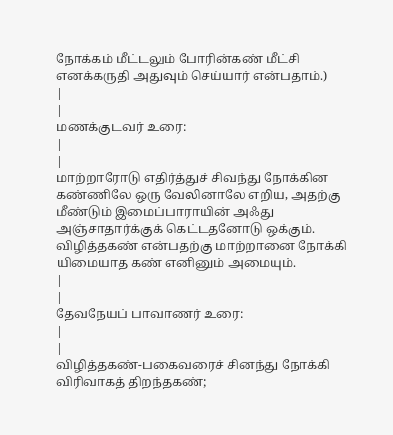நோக்கம் மீட்டலும் போரின்கண் மீட்சி எனக்கருதி அதுவும் செய்யார் என்பதாம்.)
|
|
மணக்குடவர் உரை:
|
|
மாற்றாரோடு எதிர்த்துச் சிவந்து நோக்கின கண்ணிலே ஒரு வேலினாலே எறிய, அதற்கு மீண்டும் இமைப்பாராயின் அஃது அஞ்சாதார்க்குக் கெட்டதனோடு ஒக்கும். விழித்தகண் என்பதற்கு மாற்றானை நோக்கி யிமையாத கண் எனினும் அமையும்.
|
|
தேவநேயப் பாவாணர் உரை:
|
|
விழித்தகண்-பகைவரைச் சினந்து நோக்கி விரிவாகத் திறந்தகண்;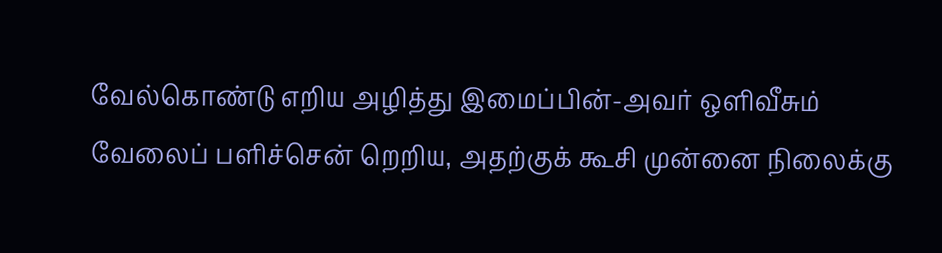வேல்கொண்டு எறிய அழித்து இமைப்பின்-அவர் ஒளிவீசும் வேலைப் பளிச்சென் றெறிய, அதற்குக் கூசி முன்னை நிலைக்கு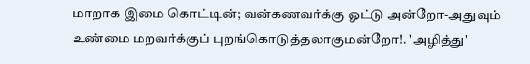மாறாக இமை கொட்டின்; வன்கணவர்க்கு ஓட்டு அன்றோ-அதுவும் உண்மை மறவர்க்குப் புறங்கொடுத்தலாகுமன்றோ!. 'அழித்து'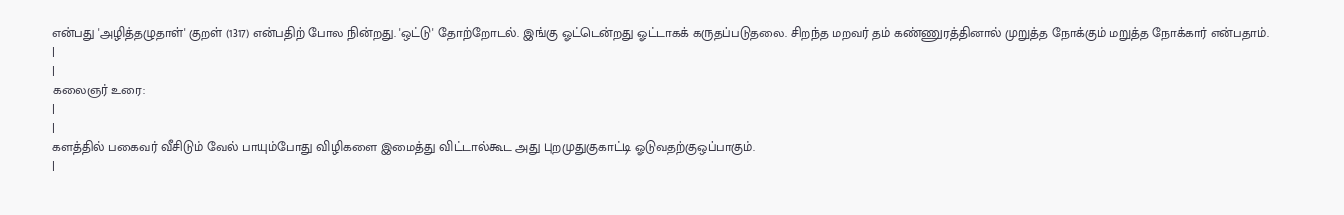என்பது 'அழித்தழுதாள்' குறள் (1317) என்பதிற் போல நின்றது. 'ஒட்டு' தோற்றோடல். இங்கு ஓட்டென்றது ஓட்டாகக் கருதப்படுதலை. சிறந்த மறவர் தம் கண்ணுரத்தினால் முறுத்த நோக்கும் மறுத்த நோக்கார் என்பதாம்.
|
|
கலைஞர் உரை:
|
|
களத்தில் பகைவர் வீசிடும் வேல் பாயும்போது விழிகளை இமைத்து விட்டால்கூட அது புறமுதுகுகாட்டி ஓடுவதற்குஒப்பாகும்.
|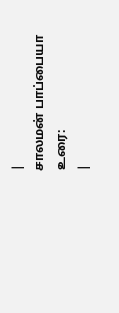|
சாலமன் பாப்பையா உரை:
|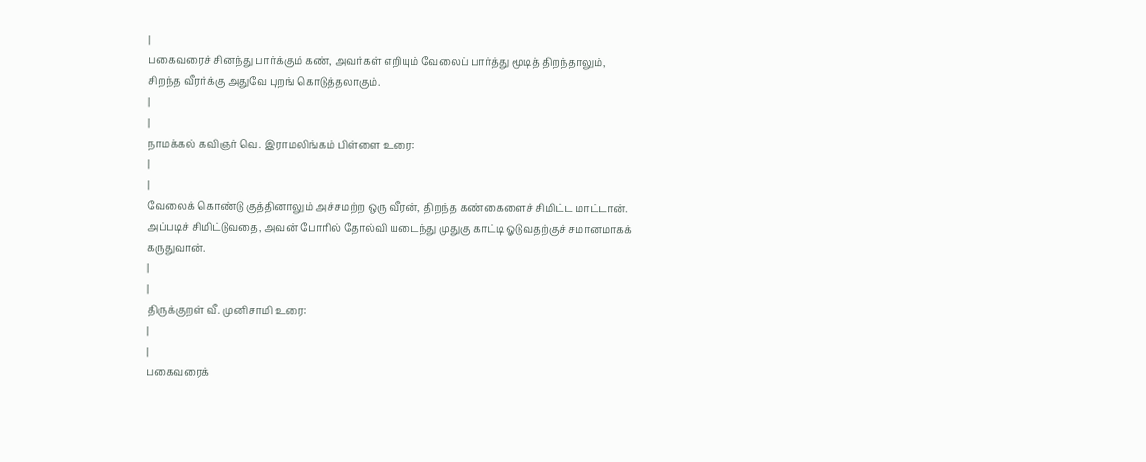|
பகைவரைச் சினந்து பார்க்கும் கண், அவர்கள் எறியும் வேலைப் பார்த்து மூடித் திறந்தாலும், சிறந்த வீரர்க்கு அதுவே புறங் கொடுத்தலாகும்.
|
|
நாமக்கல் கவிஞர் வெ. இராமலிங்கம் பிள்ளை உரை:
|
|
வேலைக் கொண்டு குத்தினாலும் அச்சமற்ற ஒரு வீரன், திறந்த கண்கைளைச் சிமிட்ட மாட்டான். அப்படிச் சிமிட்டுவதை, அவன் போரில் தோல்வி யடைந்து முதுகு காட்டி ஓடுவதற்குச் சமானமாகக் கருதுவான்.
|
|
திருக்குறள் வீ. முனிசாமி உரை:
|
|
பகைவரைக்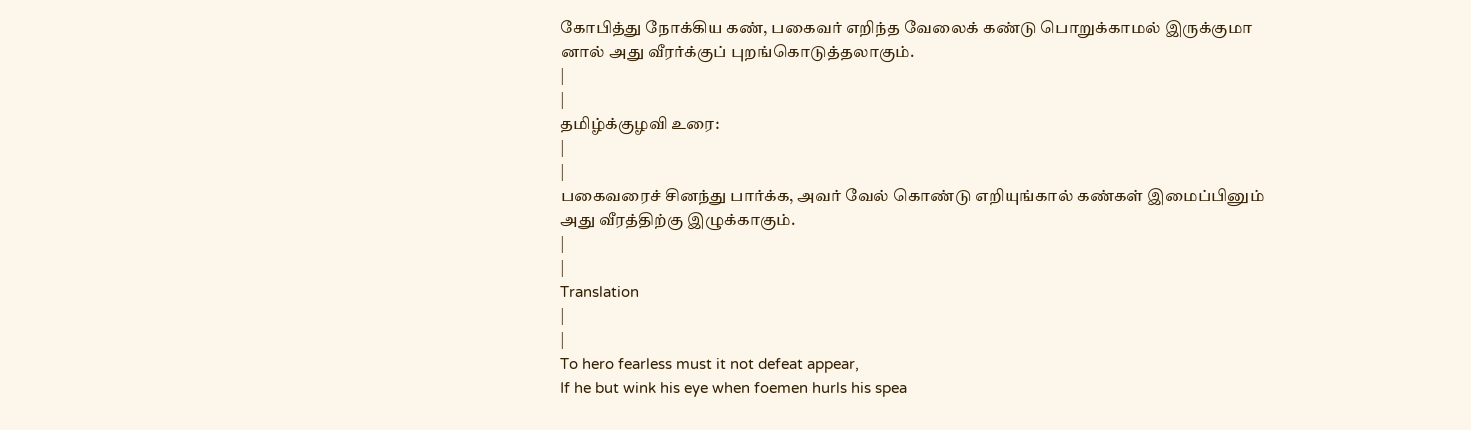கோபித்து நோக்கிய கண், பகைவர் எறிந்த வேலைக் கண்டு பொறுக்காமல் இருக்குமா னால் அது வீரர்க்குப் புறங்கொடுத்தலாகும்.
|
|
தமிழ்க்குழவி உரை:
|
|
பகைவரைச் சினந்து பார்க்க, அவர் வேல் கொண்டு எறியுங்கால் கண்கள் இமைப்பினும் அது வீரத்திற்கு இழுக்காகும்.
|
|
Translation
|
|
To hero fearless must it not defeat appear,
If he but wink his eye when foemen hurls his spea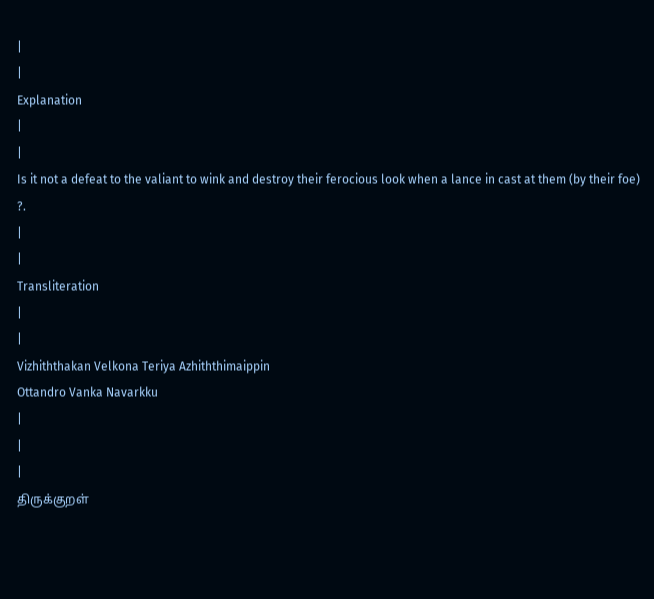|
|
Explanation
|
|
Is it not a defeat to the valiant to wink and destroy their ferocious look when a lance in cast at them (by their foe) ?.
|
|
Transliteration
|
|
Vizhiththakan Velkona Teriya Azhiththimaippin
Ottandro Vanka Navarkku
|
|
|
திருக்குறள்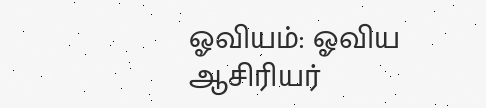ஓவியம்: ஓவிய ஆசிரியர்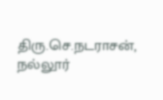திரு.செ.நடராசன், நல்லூர்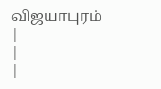விஜயாபுரம்
|
|
|